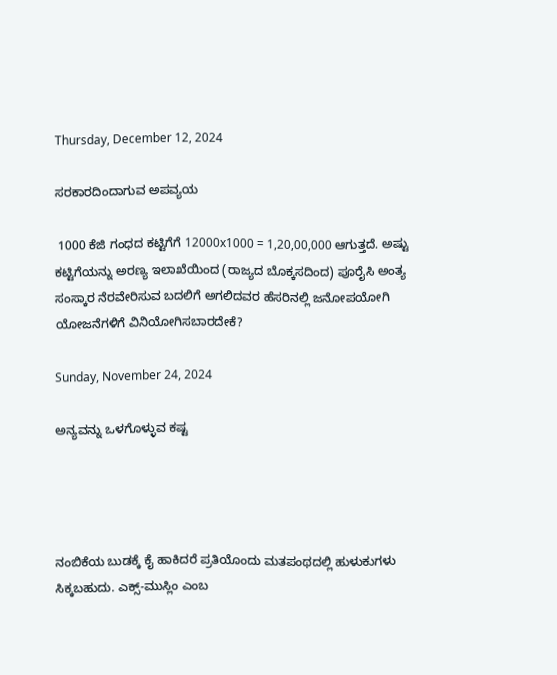Thursday, December 12, 2024

ಸರಕಾರದಿಂದಾಗುವ ಅಪವ್ಯಯ

 1000 ಕೆಜಿ ಗಂಧದ ಕಟ್ಟಿಗೆಗೆ 12000x1000 = 1,20,00,000 ಆಗುತ್ತದೆ. ಅಷ್ಟು ಕಟ್ಟಿಗೆಯನ್ನು ಅರಣ್ಯ ಇಲಾಖೆಯಿಂದ (ರಾಜ್ಯದ ಬೊಕ್ಕಸದಿಂದ) ಪೂರೈಸಿ ಅಂತ್ಯ ಸಂಸ್ಕಾರ ನೆರವೇರಿಸುವ ಬದಲಿಗೆ ಅಗಲಿದವರ ಹೆಸರಿನಲ್ಲಿ ಜನೋಪಯೋಗಿ ಯೋಜನೆಗಳಿಗೆ ವಿನಿಯೋಗಿಸಬಾರದೇಕೆ?

Sunday, November 24, 2024

ಅನ್ಯವನ್ನು ಒಳಗೊಳ್ಳುವ ಕಷ್ಟ




ನಂಬಿಕೆಯ ಬುಡಕ್ಕೆ ಕೈ ಹಾಕಿದರೆ ಪ್ರತಿಯೊಂದು ಮತಪಂಥದಲ್ಲಿ ಹುಳುಕುಗಳು ಸಿಕ್ಕಬಹುದು. ಎಕ್ಸ್-ಮುಸ್ಲಿಂ ಎಂಬ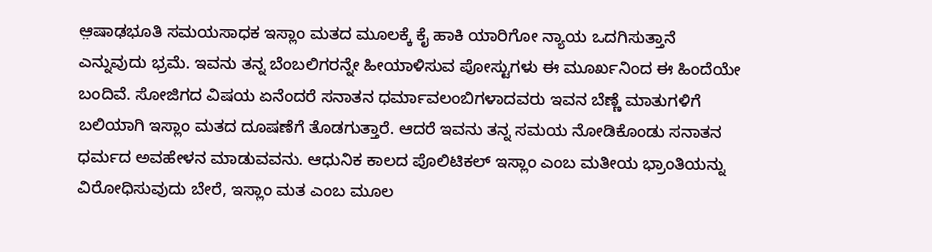ಆ಼ಷಾಢಭೂತಿ ಸಮಯಸಾಧಕ ಇಸ್ಲಾಂ ಮತದ ಮೂಲಕ್ಕೆ ಕೈ ಹಾಕಿ ಯಾರಿಗೋ ನ್ಯಾಯ ಒದಗಿಸುತ್ತಾನೆ ಎನ್ನುವುದು ಭ್ರಮೆ. ಇವನು ತನ್ನ ಬೆಂಬಲಿಗರನ್ನೇ ಹೀಯಾಳಿಸುವ ಪೋಸ್ಟುಗಳು ಈ ಮೂರ್ಖನಿಂದ ಈ ಹಿಂದೆಯೇ ಬಂದಿವೆ. ಸೋಜಿಗದ ವಿಷಯ ಏನೆಂದರೆ ಸನಾತನ ಧರ್ಮಾವಲಂಬಿಗಳಾದವರು ಇವನ ಬೆಣ್ಣೆ ಮಾತುಗಳಿಗೆ ಬಲಿಯಾಗಿ ಇಸ್ಲಾಂ ಮತದ ದೂಷಣೆಗೆ ತೊಡಗುತ್ತಾರೆ. ಆದರೆ ಇವನು ತನ್ನ ಸಮಯ ನೋಡಿಕೊಂಡು ಸನಾತನ‌ ಧರ್ಮದ ಅವಹೇಳನ ಮಾಡುವವನು. ಆಧುನಿಕ ಕಾಲದ ಪೊಲಿಟಿಕಲ್ ಇಸ್ಲಾಂ ಎಂಬ ಮತೀಯ ಭ್ರಾಂತಿಯನ್ನು ವಿರೋಧಿಸುವುದು ಬೇರೆ, ಇಸ್ಲಾಂ ಮತ ಎಂಬ ಮೂಲ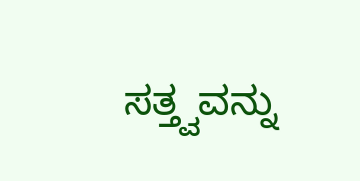ಸತ್ತ್ವವನ್ನು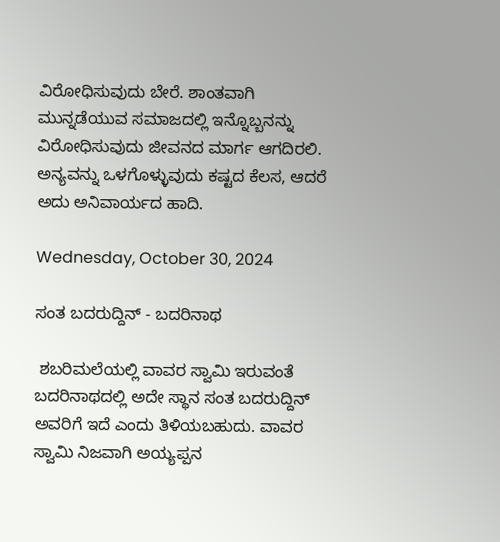ವಿರೋಧಿಸುವುದು ಬೇರೆ. ಶಾಂತವಾಗಿ ಮುನ್ನಡೆಯುವ ಸಮಾಜದಲ್ಲಿ ಇನ್ನೊಬ್ಬನನ್ನು ವಿರೋಧಿಸುವುದು ಜೀವನದ ಮಾರ್ಗ ಆಗದಿರಲಿ. ಅನ್ಯವನ್ನು ಒಳಗೊಳ್ಳುವುದು ಕಷ್ಟದ ಕೆಲಸ, ಆದರೆ ಅದು ಅನಿವಾರ್ಯದ ಹಾದಿ.

Wednesday, October 30, 2024

ಸಂತ ಬದರುದ್ದಿನ್ - ಬದರಿನಾಥ

 ಶಬರಿಮಲೆಯಲ್ಲಿ ವಾವರ ಸ್ವಾಮಿ ಇರುವಂತೆ ಬದರಿನಾಥದಲ್ಲಿ ಅದೇ ಸ್ಥಾನ ಸಂತ ಬದರುದ್ದಿನ್ ಅವರಿಗೆ ಇದೆ ಎಂದು ತಿಳಿಯಬಹುದು. ವಾವರ ಸ್ವಾಮಿ ನಿಜವಾಗಿ ಅಯ್ಯಪ್ಪನ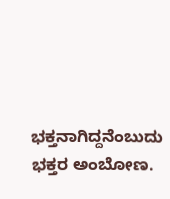ಭಕ್ತನಾಗಿದ್ದನೆಂಬುದು ಭಕ್ತರ ಅಂಬೋಣ.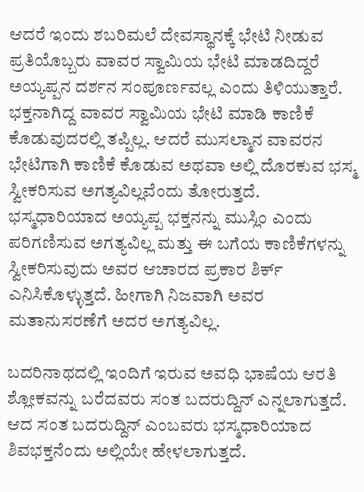ಆದರೆ ಇಂದು ಶಬರಿಮಲೆ ದೇವಸ್ಥಾನಕ್ಕೆ ಭೇಟಿ ನೀಡುವ ಪ್ರತಿಯೊಬ್ಬರು ವಾವರ ಸ್ವಾಮಿಯ ಭೇಟಿ ಮಾಡದಿದ್ದರೆ ಅಯ್ಯಪ್ಪನ ದರ್ಶನ ಸಂಪೂರ್ಣವಲ್ಲ ಎಂದು ತಿಳಿಯುತ್ತಾರೆ. ಭಕ್ತನಾಗಿದ್ದ ವಾವರ ಸ್ವಾಮಿಯ ಭೇಟಿ ಮಾಡಿ ಕಾಣಿಕೆ ಕೊಡುವುದರಲ್ಲಿ ತಪ್ಪಿಲ್ಲ. ಆದರೆ ಮುಸಲ್ಮಾನ ವಾವರನ ಭೇಟಿಗಾಗಿ ಕಾಣಿಕೆ ಕೊಡುವ ಅಥವಾ ಅಲ್ಲಿ ದೊರಕುವ ಭಸ್ಮ ಸ್ವೀಕರಿಸುವ ಅಗತ್ಯವಿಲ್ಲವೆಂದು ತೋರುತ್ತದೆ. ಭಸ್ಮಧಾರಿಯಾದ ಅಯ್ಯಪ್ಪ ಭಕ್ತನನ್ನು ಮುಸ್ಲಿಂ ಎಂದು ಪರಿಗಣಿಸುವ ಅಗತ್ಯವಿಲ್ಲ ಮತ್ತು ಈ ಬಗೆಯ ಕಾಣಿಕೆಗಳನ್ನು ಸ್ವೀಕರಿಸುವುದು ಅವರ ಆಚಾರದ ಪ್ರಕಾರ ಶಿರ್ಕ್ ಎನಿಸಿಕೊಳ್ಳುತ್ತದೆ. ಹೀಗಾಗಿ ನಿಜವಾಗಿ ಅವರ ಮತಾನುಸರಣೆಗೆ ಅದರ ಅಗತ್ಯವಿಲ್ಲ.

ಬದರಿನಾಥದಲ್ಲಿ ಇಂದಿಗೆ ಇರುವ ಅವಧಿ ಭಾಷೆಯ ಆರತಿ ಶ್ಲೋಕವನ್ನು ಬರೆದವರು ಸಂತ ಬದರುದ್ದಿನ್ ಎನ್ನಲಾಗುತ್ತದೆ. ಆದ ಸಂತ ಬದರುದ್ದಿನ್ ಎಂಬವರು ಭಸ್ಮಧಾರಿಯಾದ ಶಿವಭಕ್ತನೆಂದು ಅಲ್ಲಿಯೇ ಹೇಳಲಾಗುತ್ತದೆ.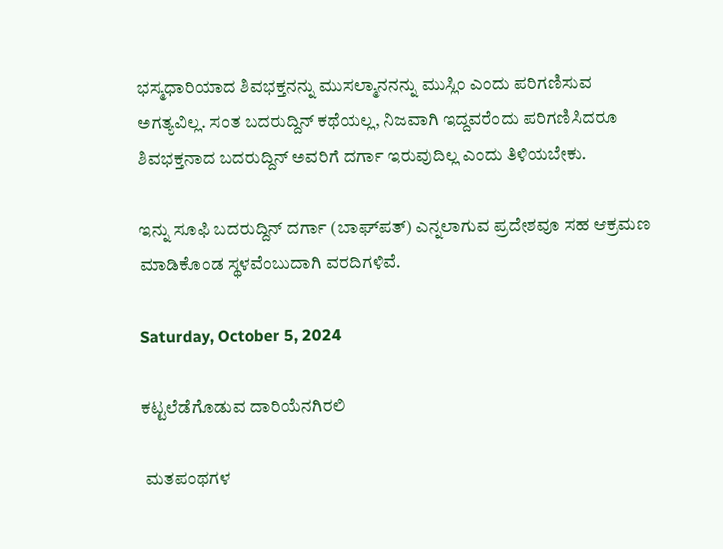ಭಸ್ಮಧಾರಿಯಾದ ಶಿವಭಕ್ತನನ್ನು ಮುಸಲ್ಮಾನನನ್ನು ಮುಸ್ಲಿಂ ಎಂದು ಪರಿಗಣಿಸುವ ಅಗತ್ಯವಿಲ್ಲ. ಸಂತ ಬದರುದ್ದಿನ್ ಕಥೆಯಲ್ಲ, ನಿಜವಾಗಿ ಇದ್ದವರೆಂದು ಪರಿಗಣಿಸಿದರೂ ಶಿವಭಕ್ತನಾದ ಬದರುದ್ದಿನ್ ಅವರಿಗೆ ದರ್ಗಾ ಇರುವುದಿಲ್ಲ ಎಂದು ತಿಳಿಯಬೇಕು.

ಇನ್ನು ಸೂಫಿ ಬದರುದ್ದಿನ್ ದರ್ಗಾ (ಬಾಘ್‍ಪತ್) ಎನ್ನಲಾಗುವ ಪ್ರದೇಶವೂ ಸಹ ಆಕ್ರಮಣ ಮಾಡಿಕೊಂಡ ಸ್ಥಳವೆಂಬುದಾಗಿ ವರದಿಗಳಿವೆ.

Saturday, October 5, 2024

ಕಟ್ಟಲೆಡೆಗೊಡುವ ದಾರಿಯೆನಗಿರಲಿ

 ಮತಪಂಥಗಳ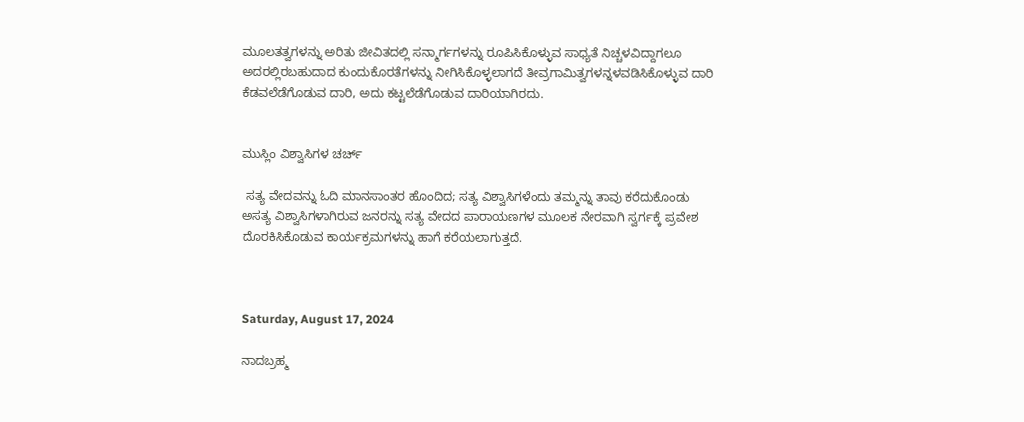ಮೂಲತತ್ವಗಳನ್ನು ಅರಿತು ಜೀವಿತದಲ್ಲಿ ಸನ್ಮಾರ್ಗಗಳನ್ನು ರೂಪಿಸಿಕೊಳ್ಳುವ ಸಾಧ್ಯತೆ ನಿಚ್ಚಳವಿದ್ದಾಗಲೂ ಅದರಲ್ಲಿರಬಹುದಾದ ಕುಂದುಕೊರತೆಗಳನ್ನು ನೀಗಿಸಿಕೊಳ್ಳಲಾಗದೆ ತೀವ್ರಗಾಮಿತ್ವಗಳನ್ನಳವಡಿಸಿಕೊಳ್ಳುವ ದಾರಿ ಕೆಡವಲೆಡೆಗೊಡುವ ದಾರಿ, ಅದು ಕಟ್ಟಲೆಡೆಗೊಡುವ ದಾರಿಯಾಗಿರದು.


ಮುಸ್ಲಿಂ ವಿಶ್ವಾಸಿಗಳ ಚರ್ಚ್

 ಸತ್ಯ ವೇದವನ್ನು ಓದಿ ಮಾನಸಾಂತರ ಹೊಂದಿದ‌; ಸತ್ಯ ವಿಶ್ವಾಸಿಗಳೆಂದು ತಮ್ಮನ್ನು ತಾವು ಕರೆದುಕೊಂಡು ಅಸತ್ಯ ವಿಶ್ವಾಸಿಗಳಾಗಿರುವ ಜನರನ್ನು ಸತ್ಯ ವೇದದ ಪಾರಾಯಣಗಳ ಮೂಲಕ ನೇರವಾಗಿ ಸ್ವರ್ಗಕ್ಕೆ ಪ್ರವೇಶ ದೊರಕಿಸಿಕೊಡುವ ಕಾರ್ಯಕ್ರಮಗಳನ್ನು ಹಾಗೆ ಕರೆಯಲಾಗುತ್ತದೆ.



Saturday, August 17, 2024

ನಾದಬ್ರಹ್ಮ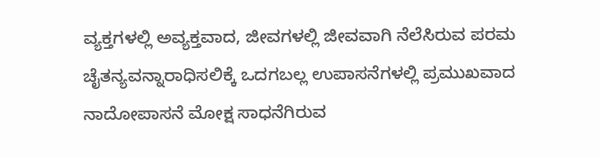ವ್ಯಕ್ತಗಳಲ್ಲಿ ಅವ್ಯಕ್ತವಾದ, ಜೀವಗಳಲ್ಲಿ ಜೀವವಾಗಿ ನೆಲೆಸಿರುವ ಪರಮ ಚೈತನ್ಯವನ್ನಾರಾಧಿಸಲಿಕ್ಕೆ ಒದಗಬಲ್ಲ ಉಪಾಸನೆಗಳಲ್ಲಿ ಪ್ರಮುಖವಾದ ನಾದೋಪಾಸನೆ ಮೋಕ್ಷ ಸಾಧನೆಗಿರುವ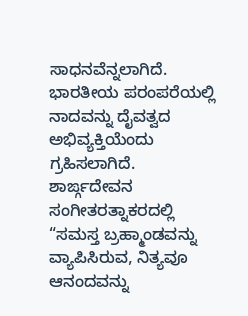ಸಾಧನವೆನ್ನಲಾಗಿದೆ. ಭಾರತೀಯ ಪರಂಪರೆಯಲ್ಲಿ ನಾದವನ್ನು ದೈವತ್ವದ ಅಭಿವ್ಯಕ್ತಿಯೆಂದು ಗ್ರಹಿಸಲಾಗಿದೆ. ಶಾರ್ಙ್ಗದೇವನ ಸಂಗೀತರತ್ನಾಕರದಲ್ಲಿ “ಸಮಸ್ತ ಬ್ರಹ್ಮಾಂಡವನ್ನು ವ್ಯಾಪಿಸಿರುವ, ನಿತ್ಯವೂ ಆನಂದವನ್ನು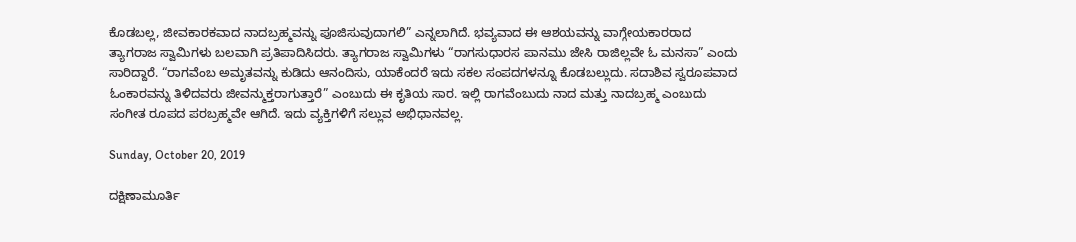ಕೊಡಬಲ್ಲ, ಜೀವಕಾರಕವಾದ ನಾದಬ್ರಹ್ಮವನ್ನು ಪೂಜಿಸುವುದಾಗಲಿ” ಎನ್ನಲಾಗಿದೆ. ಭವ್ಯವಾದ ಈ ಆಶಯವನ್ನು ವಾಗ್ಗೇಯಕಾರರಾದ ತ್ಯಾಗರಾಜ ಸ್ವಾಮಿಗಳು ಬಲವಾಗಿ ಪ್ರತಿಪಾದಿಸಿದರು. ತ್ಯಾಗರಾಜ ಸ್ವಾಮಿಗಳು “ರಾಗಸುಧಾರಸ ಪಾನಮು ಜೇಸಿ ರಾಜಿಲ್ಲವೇ ಓ ಮನಸಾ” ಎಂದು ಸಾರಿದ್ದಾರೆ. “ರಾಗವೆಂಬ ಅಮೃತವನ್ನು ಕುಡಿದು ಆನಂದಿಸು, ಯಾಕೆಂದರೆ ಇದು ಸಕಲ ಸಂಪದಗಳನ್ನೂ ಕೊಡಬಲ್ಲುದು. ಸದಾಶಿವ ಸ್ವರೂಪವಾದ ಓಂಕಾರವನ್ನು ತಿಳಿದವರು ಜೀವನ್ಮುಕ್ತರಾಗುತ್ತಾರೆ” ಎಂಬುದು ಈ ಕೃತಿಯ ಸಾರ. ಇಲ್ಲಿ ರಾಗವೆಂಬುದು ನಾದ ಮತ್ತು ನಾದಬ್ರಹ್ಮ ಎಂಬುದು ಸಂಗೀತ ರೂಪದ ಪರಬ್ರಹ್ಮವೇ ಆಗಿದೆ. ಇದು ವ್ಯಕ್ತಿಗಳಿಗೆ ಸಲ್ಲುವ ಅಭಿಧಾನವಲ್ಲ.

Sunday, October 20, 2019

ದಕ್ಷಿಣಾಮೂರ್ತಿ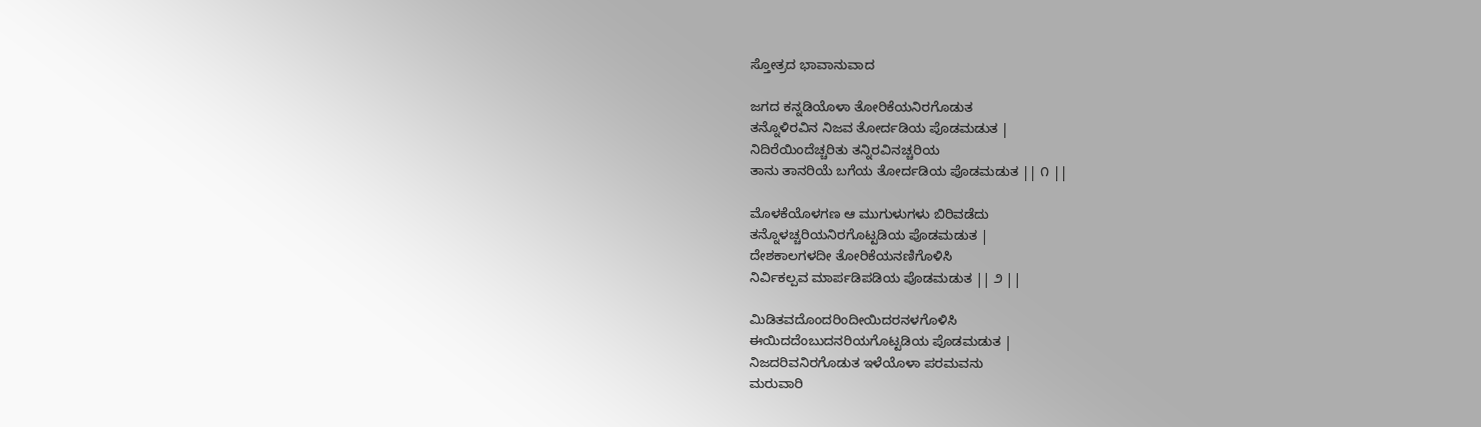ಸ್ತೋತ್ರದ ಭಾವಾನುವಾದ

ಜಗದ ಕನ್ನಡಿಯೊಳಾ ತೋರಿಕೆಯನಿರಗೊಡುತ
ತನ್ನೊಳಿರವಿನ ನಿಜವ ತೋರ್ದಡಿಯ ಪೊಡಮಡುತ |
ನಿದಿರೆಯಿಂದೆಚ್ಚರಿತು ತನ್ನಿರವಿನಚ್ಚರಿಯ
ತಾನು ತಾನರಿಯೆ ಬಗೆಯ ತೋರ್ದಡಿಯ ಪೊಡಮಡುತ || ೧ ||

ಮೊಳಕೆಯೊಳಗಣ ಆ ಮುಗುಳುಗಳು ಬಿರಿವಡೆದು
ತನ್ನೊಳಚ್ಚರಿಯನಿರಗೊಟ್ಟಡಿಯ ಪೊಡಮಡುತ |
ದೇಶಕಾಲಗಳದೀ ತೋರಿಕೆಯನಣಿಗೊಳಿಸಿ
ನಿರ್ವಿಕಲ್ಪವ ಮಾರ್ಪಡಿಪಡಿಯ ಪೊಡಮಡುತ || ೨ ||

ಮಿಡಿತವದೊಂದರಿಂದೀಯಿದರನಳಗೊಳಿಸಿ
ಈಯಿದದೆಂಬುದನರಿಯಗೊಟ್ಟಡಿಯ ಪೊಡಮಡುತ |
ನಿಜದರಿವನಿರಗೊಡುತ ಇಳೆಯೊಳಾ ಪರಮವನು
ಮರುವಾರಿ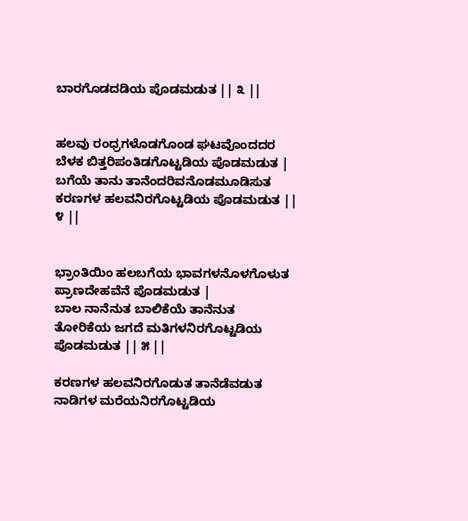ಬಾರಗೊಡದಡಿಯ ಪೊಡಮಡುತ || ೩ ||


ಹಲವು ರಂಧ್ರಗಳೊಡಗೊಂಡ ಘಟವೊಂದದರ
ಬೆಳಕ ಬಿತ್ತರಿಪಂತಿಡಗೊಟ್ಟಡಿಯ ಪೊಡಮಡುತ |
ಬಗೆಯೆ ತಾನು ತಾನೆಂದರಿವನೊಡಮೂಡಿಸುತ
ಕರಣಗಳ ಹಲವನಿರಗೊಟ್ಟಡಿಯ ಪೊಡಮಡುತ || ೪ ||


ಭ್ರಾಂತಿಯಿಂ ಹಲಬಗೆಯ ಭಾವಗಳನೊಳಗೊಳುತ
ಪ್ರಾಣದೇಹವೆನೆ ಪೊಡಮಡುತ |
ಬಾಲ ನಾನೆನುತ ಬಾಲಿಕೆಯೆ ತಾನೆನುತ
ತೋರಿಕೆಯ ಜಗದೆ ಮತಿಗಳನಿರಗೊಟ್ಟಡಿಯ ಪೊಡಮಡುತ || ೫ ||

ಕರಣಗಳ ಹಲವನಿರಗೊಡುತ ತಾನೆಡೆವಡುತ
ನಾಡಿಗಳ ಮರೆಯನಿರಗೊಟ್ಟಡಿಯ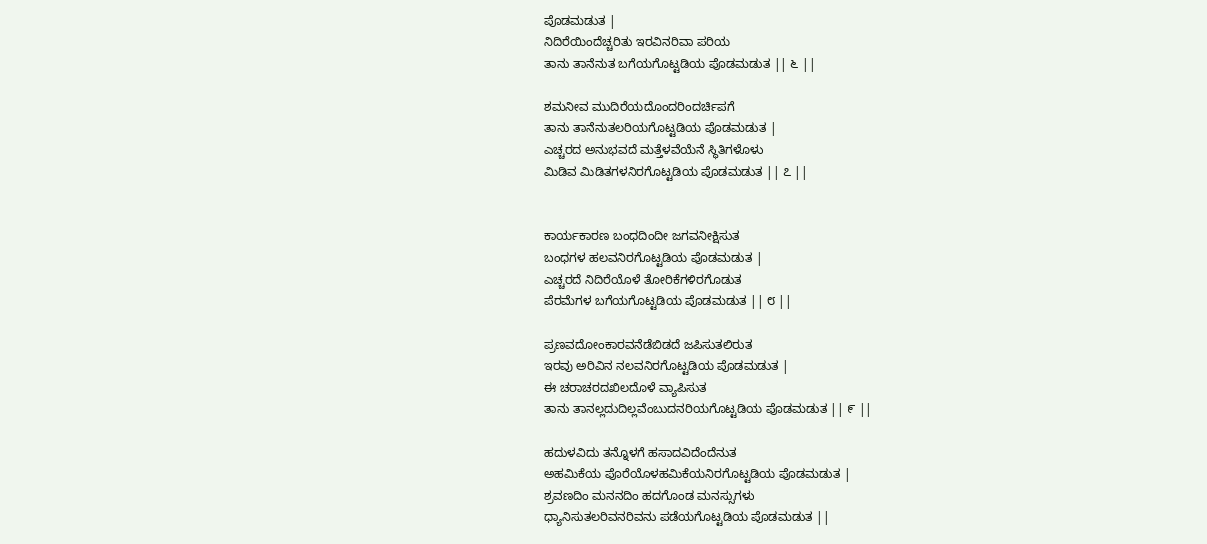ಪೊಡಮಡುತ |
ನಿದಿರೆಯಿಂದೆಚ್ಚರಿತು ಇರವಿನರಿವಾ ಪರಿಯ
ತಾನು ತಾನೆನುತ ಬಗೆಯಗೊಟ್ಟಡಿಯ ಪೊಡಮಡುತ || ೬ ||

ಶಮನೀವ ಮುದಿರೆಯದೊಂದರಿಂದರ್ಚಿಪಗೆ
ತಾನು ತಾನೆನುತಲರಿಯಗೊಟ್ಟಡಿಯ ಪೊಡಮಡುತ |
ಎಚ್ಚರದ ಅನುಭವದೆ ಮತ್ತೆಳವೆಯೆನೆ ಸ್ಥಿತಿಗಳೊಳು
ಮಿಡಿವ ಮಿಡಿತಗಳನಿರಗೊಟ್ಟಡಿಯ ಪೊಡಮಡುತ || ೭ ||


ಕಾರ್ಯಕಾರಣ ಬಂಧದಿಂದೀ ಜಗವನೀಕ್ಷಿಸುತ
ಬಂಧಗಳ ಹಲವನಿರಗೊಟ್ಟಡಿಯ ಪೊಡಮಡುತ |
ಎಚ್ಚರದೆ ನಿದಿರೆಯೊಳೆ ತೋರಿಕೆಗಳಿರಗೊಡುತ
ಪೆರಮೆಗಳ ಬಗೆಯಗೊಟ್ಟಡಿಯ ಪೊಡಮಡುತ || ೮ ||

ಪ್ರಣವದೋಂಕಾರವನೆಡೆಬಿಡದೆ ಜಪಿಸುತಲಿರುತ
ಇರವು ಅರಿವಿನ ನಲವನಿರಗೊಟ್ಟಡಿಯ ಪೊಡಮಡುತ |
ಈ ಚರಾಚರದಖಿಲದೊಳೆ ವ್ಯಾಪಿಸುತ
ತಾನು ತಾನಲ್ಲದುದಿಲ್ಲವೆಂಬುದನರಿಯಗೊಟ್ಟಡಿಯ ಪೊಡಮಡುತ || ೯ ||

ಹದುಳವಿದು ತನ್ನೊಳಗೆ ಹಸಾದವಿದೆಂದೆನುತ
ಅಹಮಿಕೆಯ ಪೊರೆಯೊಳಹಮಿಕೆಯನಿರಗೊಟ್ಟಡಿಯ ಪೊಡಮಡುತ |
ಶ್ರವಣದಿಂ ಮನನದಿಂ ಹದಗೊಂಡ ಮನಸ್ಸುಗಳು
ಧ್ಯಾನಿಸುತಲರಿವನರಿವನು ಪಡೆಯಗೊಟ್ಟಡಿಯ ಪೊಡಮಡುತ ||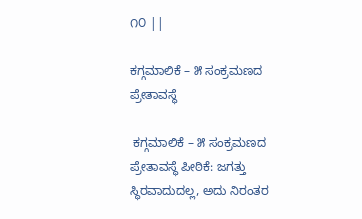೧೦ ||

ಕಗ್ಗಮಾಲಿಕೆ – ೫ ಸಂಕ್ರಮಣದ ಪ್ರೇತಾವಸ್ಥೆ

 ಕಗ್ಗಮಾಲಿಕೆ – ೫ ಸಂಕ್ರಮಣದ ಪ್ರೇತಾವಸ್ಥೆ ಪೀಠಿಕೆ: ಜಗತ್ತು ಸ್ಥಿರವಾದುದಲ್ಲ, ಅದು ನಿರಂತರ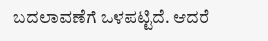ಬದಲಾವಣೆಗೆ ಒಳಪಟ್ಟಿದೆ. ಆದರೆ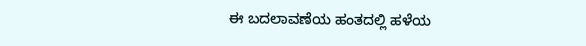ಈ ಬದಲಾವಣೆಯ ಹಂತದಲ್ಲಿ ಹಳೆಯ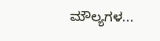ಮೌಲ್ಯಗಳ...